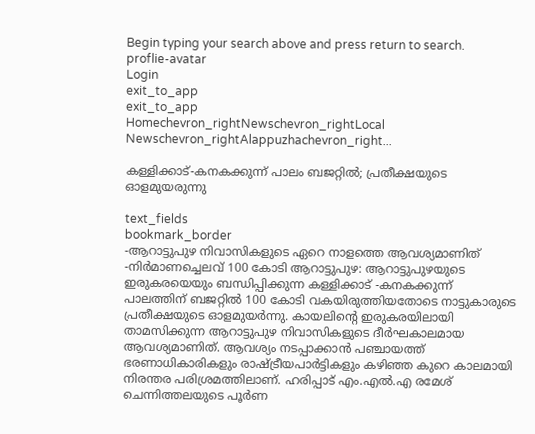Begin typing your search above and press return to search.
proflie-avatar
Login
exit_to_app
exit_to_app
Homechevron_rightNewschevron_rightLocal Newschevron_rightAlappuzhachevron_right...

കള്ളിക്കാട്-കനകക്കുന്ന് പാലം ബജറ്റിൽ; പ്രതീക്ഷയുടെ ഓളമുയരുന്നു

text_fields
bookmark_border
-ആറാട്ടുപുഴ നിവാസികളുടെ ഏറെ നാളത്തെ ആവശ്യമാണിത് -നിർമാണച്ചെലവ് 100 കോടി ആറാട്ടുപുഴ: ആറാട്ടുപുഴയുടെ ഇരുകരയെയും ബന്ധിപ്പിക്കുന്ന കള്ളിക്കാട് -കനകക്കുന്ന് പാലത്തിന് ബജറ്റിൽ 100 കോടി വകയിരുത്തിയതോടെ നാട്ടുകാരുടെ പ്രതീക്ഷയുടെ ഓളമുയർന്നു. കായലിന്‍റെ ഇരുകരയിലായി താമസിക്കുന്ന ആറാട്ടുപുഴ നിവാസികളുടെ ദീർഘകാലമായ ആവശ്യമാണിത്. ആവശ്യം നടപ്പാക്കാൻ പഞ്ചായത്ത് ഭരണാധികാരികളും രാഷ്ട്രീയപാർട്ടികളും കഴിഞ്ഞ കുറെ കാലമായി നിരന്തര പരിശ്രമത്തിലാണ്. ഹരിപ്പാട് എം.എൽ.എ രമേശ് ചെന്നിത്തലയുടെ പൂർണ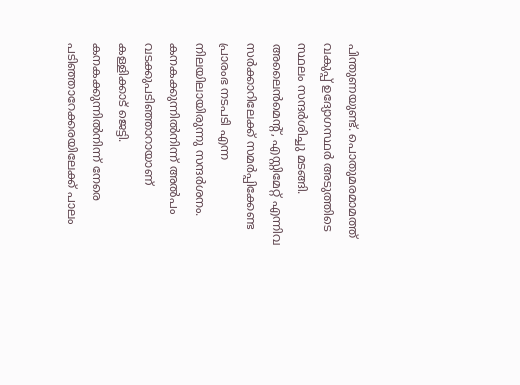പിന്തുണയുണ്ട്. പൊതുമരമാമത്ത് വകുപ്പ് ഉദ്യോഗസ്ഥർ അടുത്തിടെ സ്ഥലം സന്ദർശിച്ചു മടങ്ങി. അലൈൻമെന്റ്, എസ്റ്റിമേറ്റ് എന്നിവ സർക്കാറിലേക്ക് സമർപ്പിക്കേണ്ട പ്രാരംഭ നടപടി എന്ന നിലയിലായിരുന്നു സന്ദർശനം. കനകക്കുന്നിൽനിന്ന് അൽപം വടക്കുപടിഞ്ഞാറായാണ് കള്ളിക്കാട് ജെട്ടി. കനകക്കുന്നിൽനിന്ന് നേരെ പടിഞ്ഞാറേക്കരയിലേക്ക് പാലം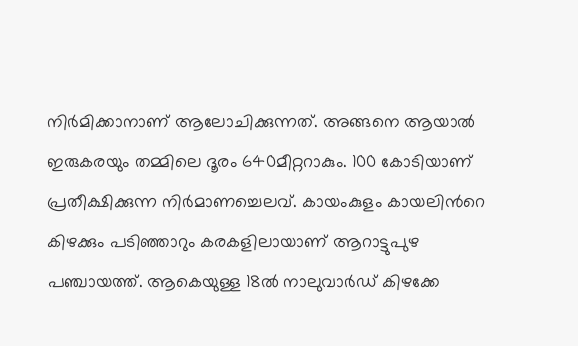നിർമിക്കാനാണ് ആലോചിക്കുന്നത്. അങ്ങനെ ആയാൽ ഇരുകരയും തമ്മിലെ ദൂരം 640മീറ്ററാകും. 100 കോടിയാണ് പ്രതീക്ഷിക്കുന്ന നിർമാണച്ചെലവ്. കായംകുളം കായലിന്‍റെ കിഴക്കും പടിഞ്ഞാറും കരകളിലായാണ് ആറാട്ടുപുഴ പഞ്ചായത്ത്. ആകെയുള്ള 18ൽ നാലുവാർഡ് കിഴക്കേ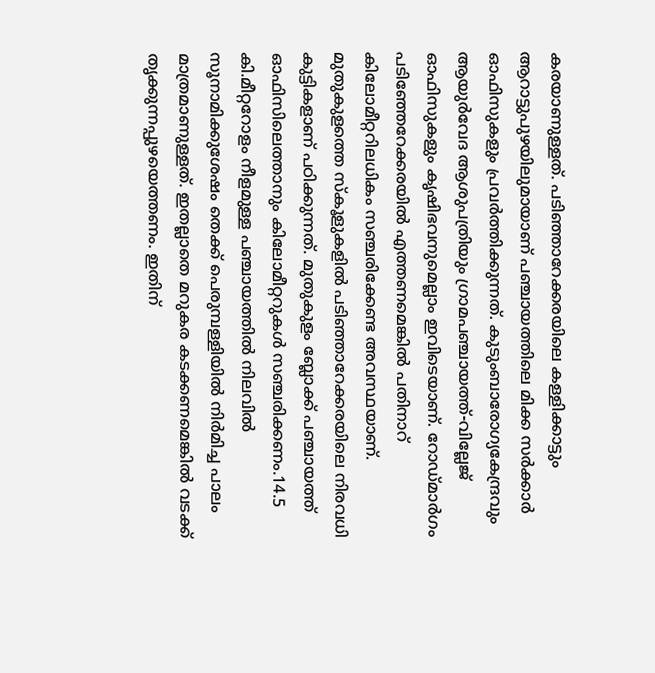കരയാണുള്ളത്. പടിഞ്ഞാറേക്കരയിലെ കള്ളിക്കാട്ടും ആറാട്ടുപുഴയിലുമായാണ് പഞ്ചായത്തിലെ മിക്ക സർക്കാർ ഓഫിസുകളും പ്രവർത്തിക്കുന്നത്. കുടുംബാരോഗ്യകേന്ദ്രവും ആയുർവേദ ആശുപത്രിയും ഗ്രാമപഞ്ചായത്ത്-വില്ലേജ് ഓഫിസുകളും കൃഷിഭവനുമെല്ലാം ഇവിടെയാണ്. റോഡ്മാർഗം പടിഞ്ഞേറേക്കരയിൽ എത്തണമെങ്കിൽ പതിനാറ് കിലോമീറ്ററിലധികം സഞ്ചരിക്കേണ്ട അവസ്ഥയാണ്. മുതുകുളത്തെ സ്കൂളുകളിൽ പടിഞ്ഞാറേക്കരയിലെ നിരവധി കുട്ടികളാണ് പഠിക്കുന്നത്. മുതുകുളം ബ്ലോക്ക് പഞ്ചായത്ത് ഓഫിസിലെത്താനും കിലോമീറ്ററുകൾ സഞ്ചരിക്കണം.14.5 കി.മീറ്ററോളം നീളമുള്ള പഞ്ചായത്തിൽ നിലവിൽ സൂനാമിക്കുശേഷം തെക്ക് പെരുമ്പള്ളിയിൽ നിർമിച്ച പാലം മാത്രമാണുള്ളത്. ഇതല്ലാതെ മറുകര കടക്കണമെങ്കിൽ വടക്ക് തൃക്കുന്നപ്പുഴയെത്തണം. ഇതിന്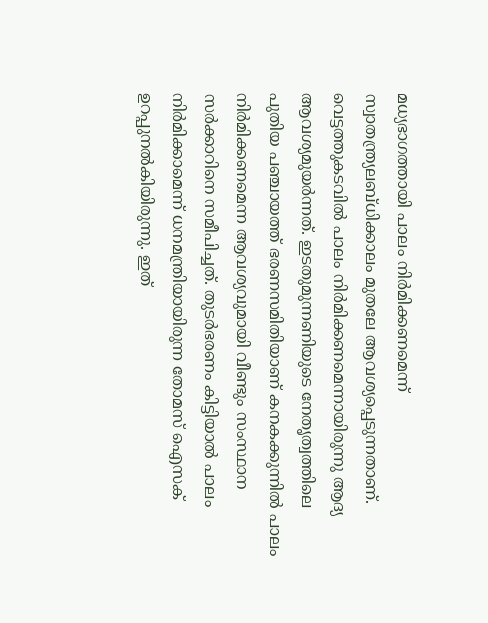മധ്യഭാഗത്തായി പാലം നിർമിക്കണമെന്ന് സ്വാതന്ത്ര്യലബ്ധിക്കാലം മുതലേ ആവശ്യപ്പെടുന്നതാണ്. വെട്ടത്തുകടവിൽ പാലം നിർമിക്കണമെന്നായിരുന്നു ആദ്യ ആവശ്യമുയർന്നത്. ഇടതുമുന്നണിയുടെ നേതൃത്വത്തിലെ പുതിയ പഞ്ചായത്ത് ഭരണസമിതിയാണ് കനകക്കുന്നിൽ പാലം നിർമിക്കണമെന്ന ആവശ്യവുമായി വീണ്ടും സംസ്ഥാന സർക്കാറിനെ സമീപിച്ചത്. തുടർഭരണം കിട്ടിയാൽ പാലം നിർമിക്കാമെന്ന് ധനമന്ത്രിയായിരുന്ന തോമസ് ഐസക് ഉറപ്പുനൽകിയിരുന്നു. ഇത്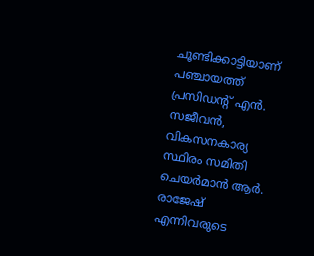ചൂണ്ടിക്കാട്ടിയാണ് പഞ്ചായത്ത് പ്രസിഡന്‍റ് എൻ. സജീവൻ, വികസനകാര്യ സ്ഥിരം സമിതി ചെയർമാൻ ആർ. രാജേഷ് എന്നിവരുടെ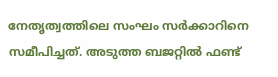നേതൃത്വത്തിലെ സംഘം സർക്കാറിനെ സമീപിച്ചത്. അടുത്ത ബജറ്റിൽ ഫണ്ട്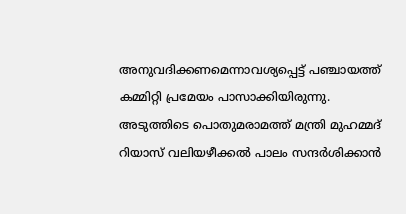അനുവദിക്കണമെന്നാവശ്യപ്പെട്ട് പഞ്ചായത്ത് കമ്മിറ്റി പ്രമേയം പാസാക്കിയിരുന്നു. അടുത്തിടെ പൊതുമരാമത്ത് മന്ത്രി മുഹമ്മദ് റിയാസ് വലിയഴീക്കൽ പാലം സന്ദർശിക്കാൻ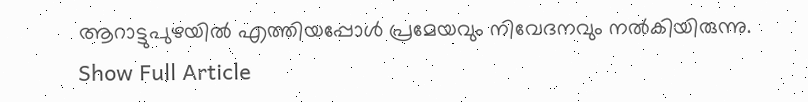ആറാട്ടുപുഴയിൽ എത്തിയപ്പോൾ പ്രമേയവും നിവേദനവും നൽകിയിരുന്നു.
Show Full Article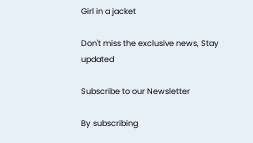Girl in a jacket

Don't miss the exclusive news, Stay updated

Subscribe to our Newsletter

By subscribing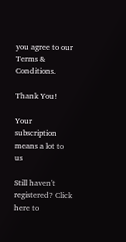you agree to our Terms & Conditions.

Thank You!

Your subscription means a lot to us

Still haven't registered? Click here to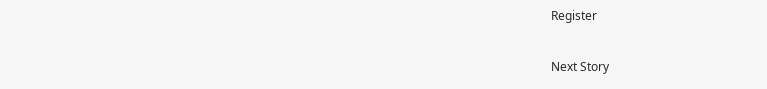Register

Next Story